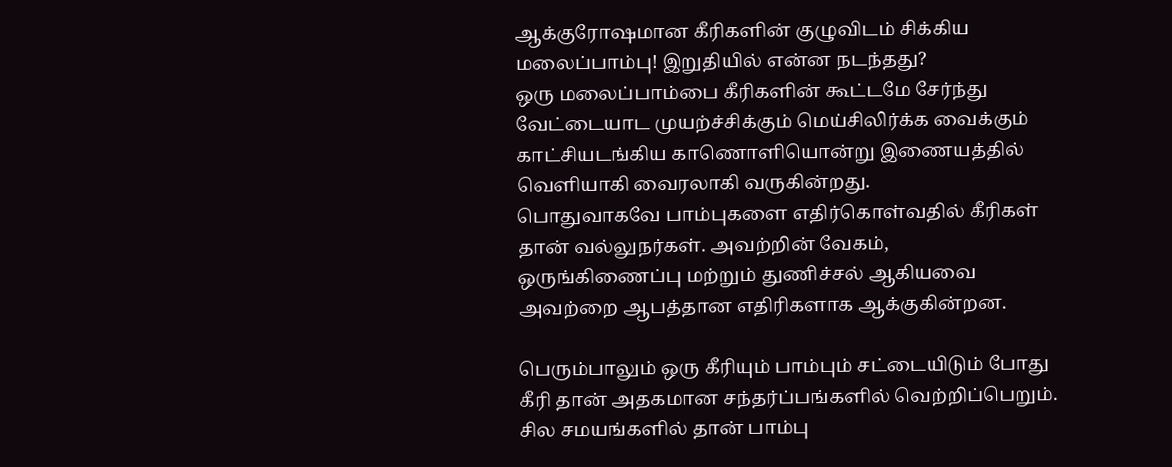ஆக்குரோஷமான கீரிகளின் குழுவிடம் சிக்கிய மலைப்பாம்பு! இறுதியில் என்ன நடந்தது?
ஒரு மலைப்பாம்பை கீரிகளின் கூட்டமே சேர்ந்து வேட்டையாட முயற்ச்சிக்கும் மெய்சிலிர்க்க வைக்கும் காட்சியடங்கிய காணொளியொன்று இணையத்தில் வெளியாகி வைரலாகி வருகின்றது.
பொதுவாகவே பாம்புகளை எதிர்கொள்வதில் கீரிகள் தான் வல்லுநர்கள். அவற்றின் வேகம், ஒருங்கிணைப்பு மற்றும் துணிச்சல் ஆகியவை அவற்றை ஆபத்தான எதிரிகளாக ஆக்குகின்றன.

பெரும்பாலும் ஒரு கீரியும் பாம்பும் சட்டையிடும் போது கீரி தான் அதகமான சந்தர்ப்பங்களில் வெற்றிப்பெறும்.
சில சமயங்களில் தான் பாம்பு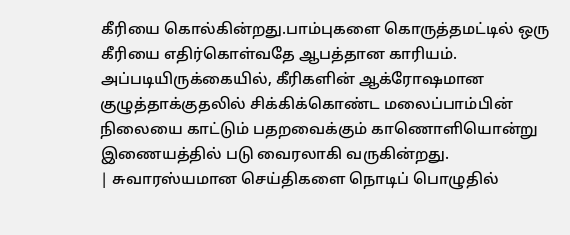கீரியை கொல்கின்றது.பாம்புகளை கொருத்தமட்டில் ஒரு கீரியை எதிர்கொள்வதே ஆபத்தான காரியம்.
அப்படியிருக்கையில், கீரிகளின் ஆக்ரோஷமான குழுத்தாக்குதலில் சிக்கிக்கொண்ட மலைப்பாம்பின் நிலையை காட்டும் பதறவைக்கும் காணொளியொன்று இணையத்தில் படு வைரலாகி வருகின்றது.
| சுவாரஸ்யமான செய்திகளை நொடிப் பொழுதில்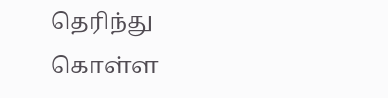தெரிந்து கொள்ள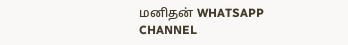மனிதன் WHATSAPP CHANNEL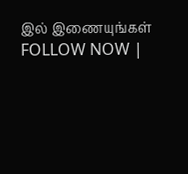இல் இணையுங்கள் FOLLOW NOW |